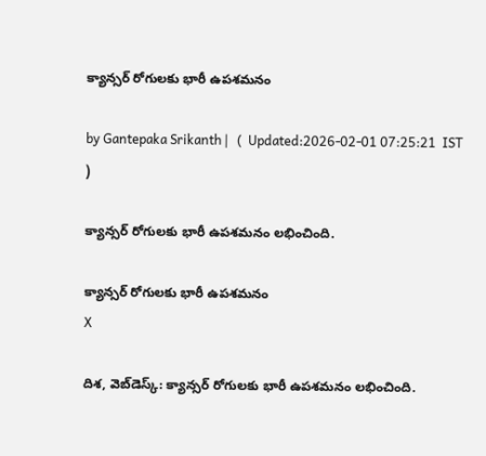క్యాన్సర్‌ రోగులకు భారీ ఉపశమనం

by Gantepaka Srikanth |   (  Updated:2026-02-01 07:25:21  IST  )

క్యాన్సర్‌ రోగులకు భారీ ఉపశమనం లభించింది.

క్యాన్సర్‌ రోగులకు భారీ ఉపశమనం
X

దిశ, వెబ్‌డెస్క్: క్యాన్సర్‌ రోగులకు భారీ ఉపశమనం లభించింది.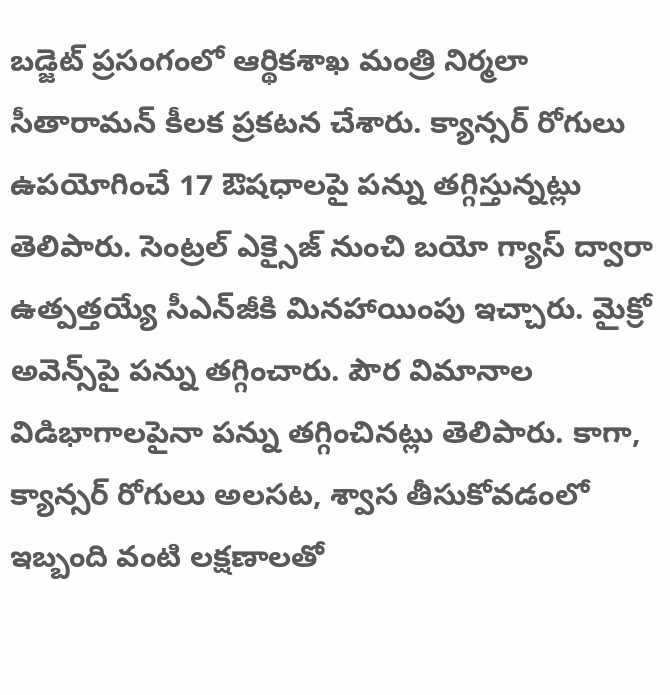బడ్జెట్ ప్రసంగంలో ఆర్థికశాఖ మంత్రి నిర్మలా సీతారామన్ కీలక ప్రకటన చేశారు. క్యాన్సర్‌ రోగులు ఉపయోగించే 17 ఔషధాలపై పన్ను తగ్గిస్తున్నట్లు తెలిపారు. సెంట్రల్‌ ఎక్సైజ్‌ నుంచి బయో గ్యాస్‌ ద్వారా ఉత్పత్తయ్యే సీఎన్‌జీకి మినహాయింపు ఇచ్చారు. మైక్రో అవెన్స్‌పై పన్ను తగ్గించారు. పౌర విమానాల విడిభాగాలపైనా పన్ను తగ్గించినట్లు తెలిపారు. కాగా, క్యాన్సర్ రోగులు అలసట, శ్వాస తీసుకోవడంలో ఇబ్బంది వంటి లక్షణాలతో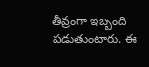తీవ్రంగా ఇబ్బంది పడుతుంటారు. ఈ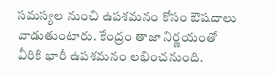సమస్యల నుంచి ఉపశమనం కోసం ఔషదాలు వాడుతుంటారు. కేంద్రం తాజా నిర్ణయంతో వీరికి భారీ ఉపశమనం లభించనుంది.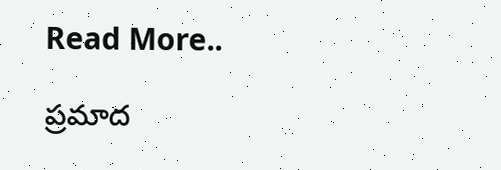Read More..

ప్రమాద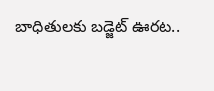బాధితులకు బడ్జెట్ ఊరట..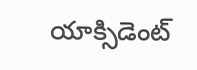యాక్సిడెంట్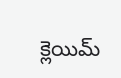క్లెయిమ్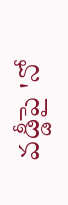వడ్డీపై 'నో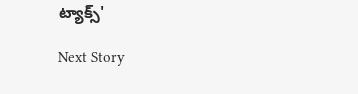ట్యాక్స్'

Next Story